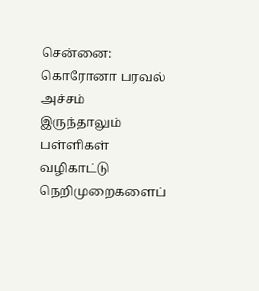சென்னை: கொரோனா பரவல் அச்சம் இருந்தாலும் பள்ளிகள் வழிகாட்டு நெறிமுறைகளைப்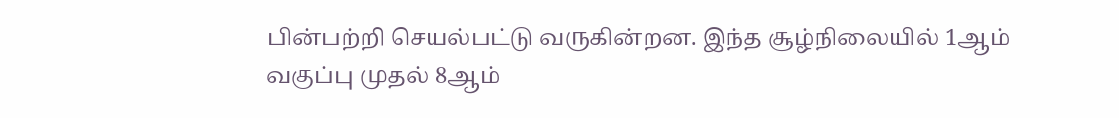பின்பற்றி செயல்பட்டு வருகின்றன. இந்த சூழ்நிலையில் 1ஆம் வகுப்பு முதல் 8ஆம்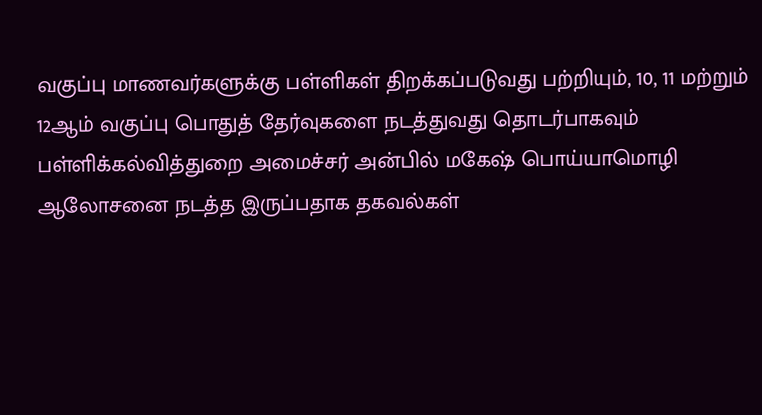வகுப்பு மாணவர்களுக்கு பள்ளிகள் திறக்கப்படுவது பற்றியும், 10, 11 மற்றும் 12ஆம் வகுப்பு பொதுத் தேர்வுகளை நடத்துவது தொடர்பாகவும் பள்ளிக்கல்வித்துறை அமைச்சர் அன்பில் மகேஷ் பொய்யாமொழி ஆலோசனை நடத்த இருப்பதாக தகவல்கள்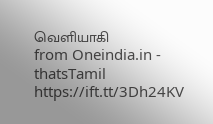வெளியாகி
from Oneindia.in - thatsTamil https://ift.tt/3Dh24KV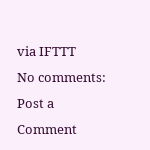via IFTTT
No comments:
Post a Comment